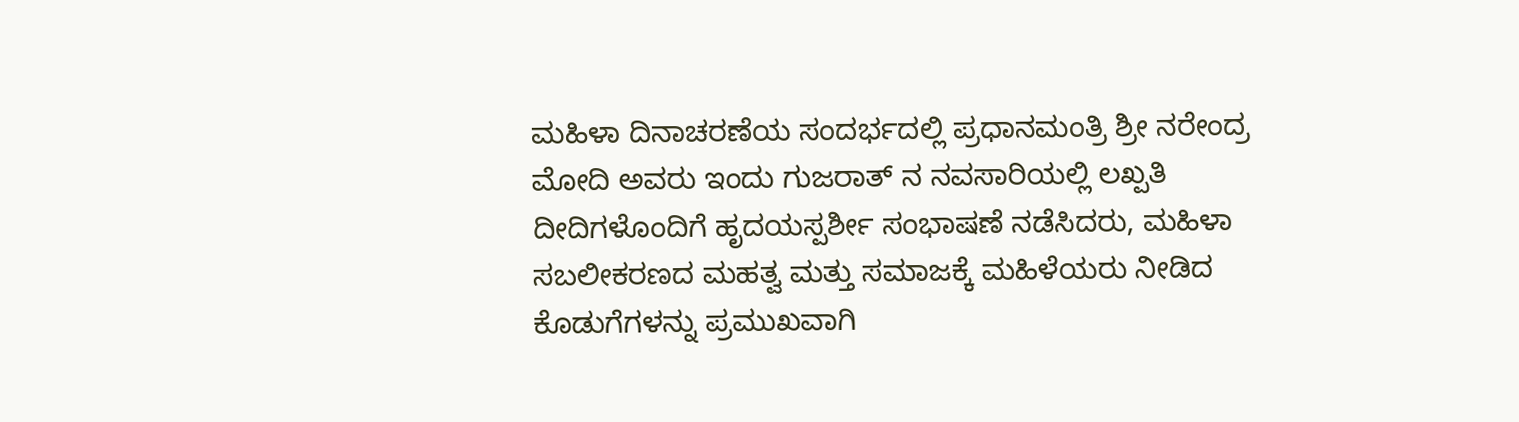ಮಹಿಳಾ ದಿನಾಚರಣೆಯ ಸಂದರ್ಭದಲ್ಲಿ ಪ್ರಧಾನಮಂತ್ರಿ ಶ್ರೀ ನರೇಂದ್ರ ಮೋದಿ ಅವರು ಇಂದು ಗುಜರಾತ್ ನ ನವಸಾರಿಯಲ್ಲಿ ಲಖ್ಪತಿ ದೀದಿಗಳೊಂದಿಗೆ ಹೃದಯಸ್ಪರ್ಶೀ ಸಂಭಾಷಣೆ ನಡೆಸಿದರು, ಮಹಿಳಾ ಸಬಲೀಕರಣದ ಮಹತ್ವ ಮತ್ತು ಸಮಾಜಕ್ಕೆ ಮಹಿಳೆಯರು ನೀಡಿದ ಕೊಡುಗೆಗಳನ್ನು ಪ್ರಮುಖವಾಗಿ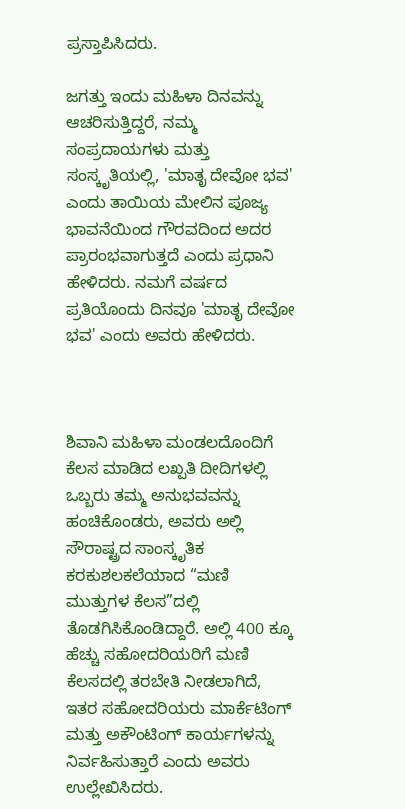ಪ್ರಸ್ತಾಪಿಸಿದರು.

ಜಗತ್ತು ಇಂದು ಮಹಿಳಾ ದಿನವನ್ನು ಆಚರಿಸುತ್ತಿದ್ದರೆ, ನಮ್ಮ ಸಂಪ್ರದಾಯಗಳು ಮತ್ತು ಸಂಸ್ಕೃತಿಯಲ್ಲಿ, 'ಮಾತೃ ದೇವೋ ಭವ' ಎಂದು ತಾಯಿಯ ಮೇಲಿನ ಪೂಜ್ಯ ಭಾವನೆಯಿಂದ ಗೌರವದಿಂದ ಅದರ ಪ್ರಾರಂಭವಾಗುತ್ತದೆ ಎಂದು ಪ್ರಧಾನಿ ಹೇಳಿದರು. ನಮಗೆ ವರ್ಷದ ಪ್ರತಿಯೊಂದು ದಿನವೂ 'ಮಾತೃ ದೇವೋ ಭವ' ಎಂದು ಅವರು ಹೇಳಿದರು.



ಶಿವಾನಿ ಮಹಿಳಾ ಮಂಡಲದೊಂದಿಗೆ ಕೆಲಸ ಮಾಡಿದ ಲಖ್ಪತಿ ದೀದಿಗಳಲ್ಲಿ ಒಬ್ಬರು ತಮ್ಮ ಅನುಭವವನ್ನು ಹಂಚಿಕೊಂಡರು, ಅವರು ಅಲ್ಲಿ ಸೌರಾಷ್ಟ್ರದ ಸಾಂಸ್ಕೃತಿಕ ಕರಕುಶಲಕಲೆಯಾದ “ಮಣಿ ಮುತ್ತುಗಳ ಕೆಲಸ”ದಲ್ಲಿ ತೊಡಗಿಸಿಕೊಂಡಿದ್ದಾರೆ. ಅಲ್ಲಿ 400 ಕ್ಕೂ ಹೆಚ್ಚು ಸಹೋದರಿಯರಿಗೆ ಮಣಿ ಕೆಲಸದಲ್ಲಿ ತರಬೇತಿ ನೀಡಲಾಗಿದೆ, ಇತರ ಸಹೋದರಿಯರು ಮಾರ್ಕೆಟಿಂಗ್ ಮತ್ತು ಅಕೌಂಟಿಂಗ್ ಕಾರ್ಯಗಳನ್ನು ನಿರ್ವಹಿಸುತ್ತಾರೆ ಎಂದು ಅವರು ಉಲ್ಲೇಖಿಸಿದರು.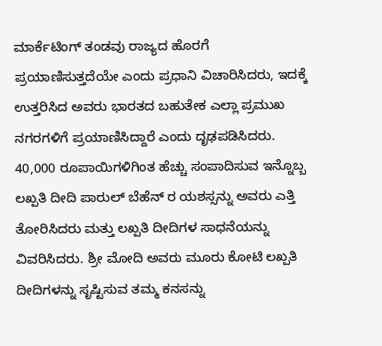ಮಾರ್ಕೆಟಿಂಗ್ ತಂಡವು ರಾಜ್ಯದ ಹೊರಗೆ ಪ್ರಯಾಣಿಸುತ್ತದೆಯೇ ಎಂದು ಪ್ರಧಾನಿ ವಿಚಾರಿಸಿದರು, ಇದಕ್ಕೆ ಉತ್ತರಿಸಿದ ಅವರು ಭಾರತದ ಬಹುತೇಕ ಎಲ್ಲಾ ಪ್ರಮುಖ ನಗರಗಳಿಗೆ ಪ್ರಯಾಣಿಸಿದ್ದಾರೆ ಎಂದು ದೃಢಪಡಿಸಿದರು. 40,000 ರೂಪಾಯಿಗಳಿಗಿಂತ ಹೆಚ್ಚು ಸಂಪಾದಿಸುವ ಇನ್ನೊಬ್ಬ ಲಖ್ಪತಿ ದೀದಿ ಪಾರುಲ್ ಬೆಹೆನ್ ರ ಯಶಸ್ಸನ್ನು ಅವರು ಎತ್ತಿ ತೋರಿಸಿದರು ಮತ್ತು ಲಖ್ಪತಿ ದೀದಿಗಳ ಸಾಧನೆಯನ್ನು ವಿವರಿಸಿದರು. ಶ್ರೀ ಮೋದಿ ಅವರು ಮೂರು ಕೋಟಿ ಲಖ್ಪತಿ ದೀದಿಗಳನ್ನು ಸೃಷ್ಟಿಸುವ ತಮ್ಮ ಕನಸನ್ನು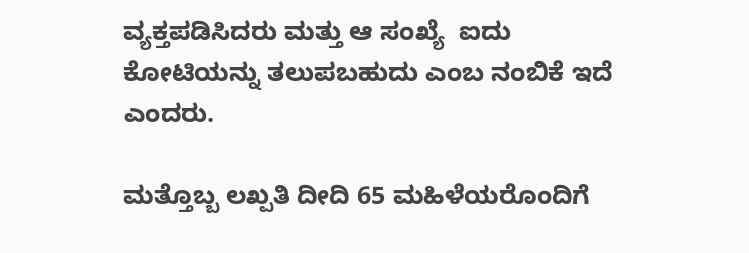ವ್ಯಕ್ತಪಡಿಸಿದರು ಮತ್ತು ಆ ಸಂಖ್ಯೆ  ಐದು ಕೋಟಿಯನ್ನು ತಲುಪಬಹುದು ಎಂಬ ನಂಬಿಕೆ ಇದೆ ಎಂದರು.

ಮತ್ತೊಬ್ಬ ಲಖ್ಪತಿ ದೀದಿ 65 ಮಹಿಳೆಯರೊಂದಿಗೆ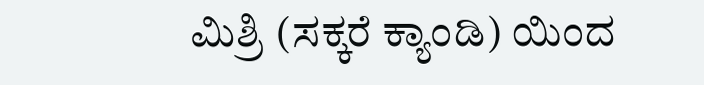ಮಿಶ್ರಿ (ಸಕ್ಕರೆ ಕ್ಯಾಂಡಿ) ಯಿಂದ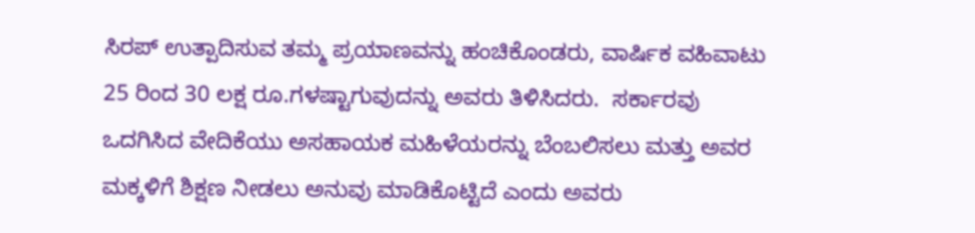ಸಿರಪ್ ಉತ್ಪಾದಿಸುವ ತಮ್ಮ ಪ್ರಯಾಣವನ್ನು ಹಂಚಿಕೊಂಡರು, ವಾರ್ಷಿಕ ವಹಿವಾಟು 25 ರಿಂದ 30 ಲಕ್ಷ ರೂ.ಗಳಷ್ಟಾಗುವುದನ್ನು ಅವರು ತಿಳಿಸಿದರು.  ಸರ್ಕಾರವು ಒದಗಿಸಿದ ವೇದಿಕೆಯು ಅಸಹಾಯಕ ಮಹಿಳೆಯರನ್ನು ಬೆಂಬಲಿಸಲು ಮತ್ತು ಅವರ ಮಕ್ಕಳಿಗೆ ಶಿಕ್ಷಣ ನೀಡಲು ಅನುವು ಮಾಡಿಕೊಟ್ಟಿದೆ ಎಂದು ಅವರು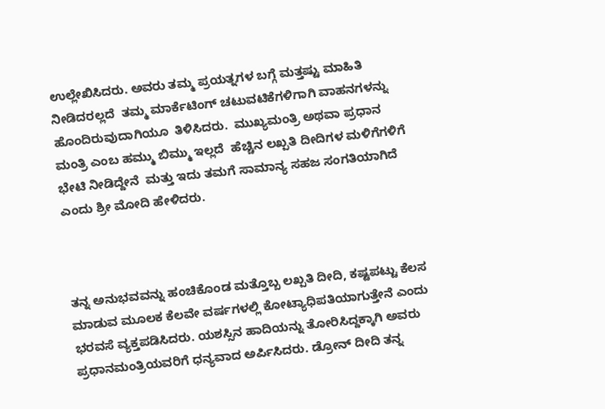ಉಲ್ಲೇಖಿಸಿದರು. ಅವರು ತಮ್ಮ ಪ್ರಯತ್ನಗಳ ಬಗ್ಗೆ ಮತ್ತಷ್ಟು ಮಾಹಿತಿ ನೀಡಿದರಲ್ಲದೆ  ತಮ್ಮ ಮಾರ್ಕೆಟಿಂಗ್ ಚಟುವಟಿಕೆಗಳಿಗಾಗಿ ವಾಹನಗಳನ್ನು ಹೊಂದಿರುವುದಾಗಿಯೂ  ತಿಳಿಸಿದರು.  ಮುಖ್ಯಮಂತ್ರಿ ಅಥವಾ ಪ್ರಧಾನ ಮಂತ್ರಿ ಎಂಬ ಹಮ್ಮು ಬಿಮ್ಮು ಇಲ್ಲದೆ  ಹೆಚ್ಚಿನ ಲಖ್ಪತಿ ದೀದಿಗಳ ಮಳಿಗೆಗಳಿಗೆ ಭೇಟಿ ನೀಡಿದ್ದೇನೆ  ಮತ್ತು ಇದು ತಮಗೆ ಸಾಮಾನ್ಯ ಸಹಜ ಸಂಗತಿಯಾಗಿದೆ ಎಂದು ಶ್ರೀ ಮೋದಿ ಹೇಳಿದರು.



ತನ್ನ ಅನುಭವವನ್ನು ಹಂಚಿಕೊಂಡ ಮತ್ತೊಬ್ಬ ಲಖ್ಪತಿ ದೀದಿ, ಕಷ್ಟಪಟ್ಟು ಕೆಲಸ ಮಾಡುವ ಮೂಲಕ ಕೆಲವೇ ವರ್ಷಗಳಲ್ಲಿ ಕೋಟ್ಯಾಧಿಪತಿಯಾಗುತ್ತೇನೆ ಎಂದು ಭರವಸೆ ವ್ಯಕ್ತಪಡಿಸಿದರು. ಯಶಸ್ಸಿನ ಹಾದಿಯನ್ನು ತೋರಿಸಿದ್ದಕ್ಕಾಗಿ ಅವರು ಪ್ರಧಾನಮಂತ್ರಿಯವರಿಗೆ ಧನ್ಯವಾದ ಅರ್ಪಿಸಿದರು. ಡ್ರೋನ್ ದೀದಿ ತನ್ನ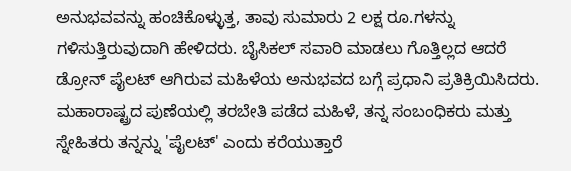ಅನುಭವವನ್ನು ಹಂಚಿಕೊಳ್ಳುತ್ತ, ತಾವು ಸುಮಾರು 2 ಲಕ್ಷ ರೂ.ಗಳನ್ನು ಗಳಿಸುತ್ತಿರುವುದಾಗಿ ಹೇಳಿದರು. ಬೈಸಿಕಲ್ ಸವಾರಿ ಮಾಡಲು ಗೊತ್ತಿಲ್ಲದ ಆದರೆ ಡ್ರೋನ್ ಪೈಲಟ್ ಆಗಿರುವ ಮಹಿಳೆಯ ಅನುಭವದ ಬಗ್ಗೆ ಪ್ರಧಾನಿ ಪ್ರತಿಕ್ರಿಯಿಸಿದರು. ಮಹಾರಾಷ್ಟ್ರದ ಪುಣೆಯಲ್ಲಿ ತರಬೇತಿ ಪಡೆದ ಮಹಿಳೆ, ತನ್ನ ಸಂಬಂಧಿಕರು ಮತ್ತು ಸ್ನೇಹಿತರು ತನ್ನನ್ನು 'ಪೈಲಟ್' ಎಂದು ಕರೆಯುತ್ತಾರೆ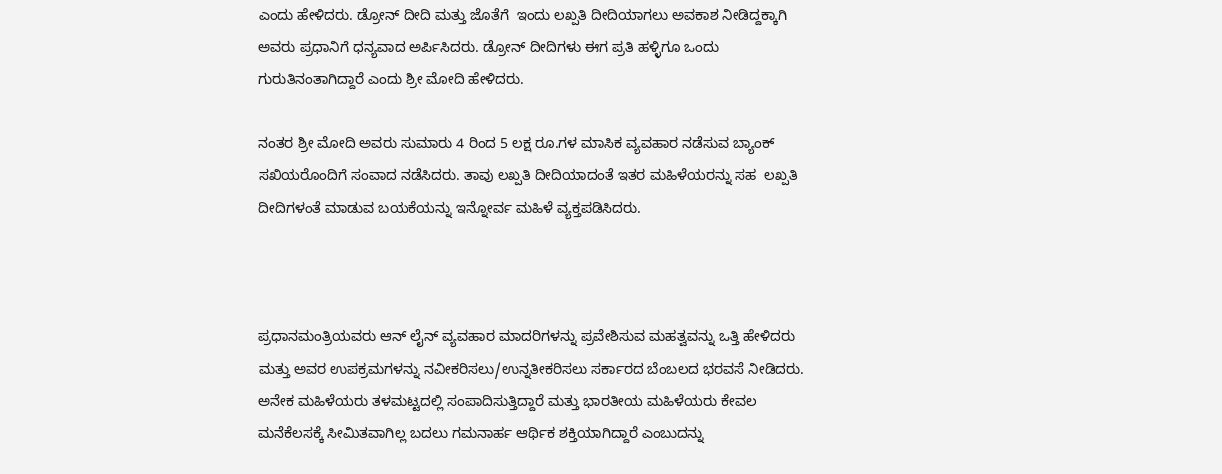ಎಂದು ಹೇಳಿದರು. ಡ್ರೋನ್ ದೀದಿ ಮತ್ತು ಜೊತೆಗೆ  ಇಂದು ಲಖ್ಪತಿ ದೀದಿಯಾಗಲು ಅವಕಾಶ ನೀಡಿದ್ದಕ್ಕಾಗಿ ಅವರು ಪ್ರಧಾನಿಗೆ ಧನ್ಯವಾದ ಅರ್ಪಿಸಿದರು. ಡ್ರೋನ್ ದೀದಿಗಳು ಈಗ ಪ್ರತಿ ಹಳ್ಳಿಗೂ ಒಂದು ಗುರುತಿನಂತಾಗಿದ್ದಾರೆ ಎಂದು ಶ್ರೀ ಮೋದಿ ಹೇಳಿದರು.

ನಂತರ ಶ್ರೀ ಮೋದಿ ಅವರು ಸುಮಾರು 4 ರಿಂದ 5 ಲಕ್ಷ ರೂ.ಗಳ ಮಾಸಿಕ ವ್ಯವಹಾರ ನಡೆಸುವ ಬ್ಯಾಂಕ್ ಸಖಿಯರೊಂದಿಗೆ ಸಂವಾದ ನಡೆಸಿದರು. ತಾವು ಲಖ್ಪತಿ ದೀದಿಯಾದಂತೆ ಇತರ ಮಹಿಳೆಯರನ್ನು ಸಹ  ಲಖ್ಪತಿ ದೀದಿಗಳಂತೆ ಮಾಡುವ ಬಯಕೆಯನ್ನು ಇನ್ನೋರ್ವ ಮಹಿಳೆ ವ್ಯಕ್ತಪಡಿಸಿದರು.



ಪ್ರಧಾನಮಂತ್ರಿಯವರು ಆನ್ ಲೈನ್ ವ್ಯವಹಾರ ಮಾದರಿಗಳನ್ನು ಪ್ರವೇಶಿಸುವ ಮಹತ್ವವನ್ನು ಒತ್ತಿ ಹೇಳಿದರು ಮತ್ತು ಅವರ ಉಪಕ್ರಮಗಳನ್ನು ನವೀಕರಿಸಲು/ಉನ್ನತೀಕರಿಸಲು ಸರ್ಕಾರದ ಬೆಂಬಲದ ಭರವಸೆ ನೀಡಿದರು. ಅನೇಕ ಮಹಿಳೆಯರು ತಳಮಟ್ಟದಲ್ಲಿ ಸಂಪಾದಿಸುತ್ತಿದ್ದಾರೆ ಮತ್ತು ಭಾರತೀಯ ಮಹಿಳೆಯರು ಕೇವಲ ಮನೆಕೆಲಸಕ್ಕೆ ಸೀಮಿತವಾಗಿಲ್ಲ ಬದಲು ಗಮನಾರ್ಹ ಆರ್ಥಿಕ ಶಕ್ತಿಯಾಗಿದ್ದಾರೆ ಎಂಬುದನ್ನು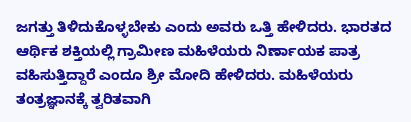ಜಗತ್ತು ತಿಳಿದುಕೊಳ್ಳಬೇಕು ಎಂದು ಅವರು ಒತ್ತಿ ಹೇಳಿದರು. ಭಾರತದ ಆರ್ಥಿಕ ಶಕ್ತಿಯಲ್ಲಿ ಗ್ರಾಮೀಣ ಮಹಿಳೆಯರು ನಿರ್ಣಾಯಕ ಪಾತ್ರ ವಹಿಸುತ್ತಿದ್ದಾರೆ ಎಂದೂ ಶ್ರೀ ಮೋದಿ ಹೇಳಿದರು. ಮಹಿಳೆಯರು ತಂತ್ರಜ್ಞಾನಕ್ಕೆ ತ್ವರಿತವಾಗಿ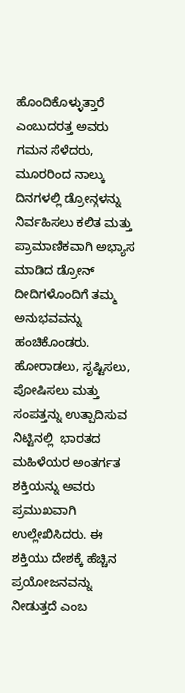ಹೊಂದಿಕೊಳ್ಳುತ್ತಾರೆ ಎಂಬುದರತ್ತ ಅವರು ಗಮನ ಸೆಳೆದರು, ಮೂರರಿಂದ ನಾಲ್ಕು ದಿನಗಳಲ್ಲಿ ಡ್ರೋನ್ಗಳನ್ನು ನಿರ್ವಹಿಸಲು ಕಲಿತ ಮತ್ತು ಪ್ರಾಮಾಣಿಕವಾಗಿ ಅಭ್ಯಾಸ ಮಾಡಿದ ಡ್ರೋನ್ ದೀದಿಗಳೊಂದಿಗೆ ತಮ್ಮ ಅನುಭವವನ್ನು ಹಂಚಿಕೊಂಡರು. ಹೋರಾಡಲು, ಸೃಷ್ಟಿಸಲು, ಪೋಷಿಸಲು ಮತ್ತು ಸಂಪತ್ತನ್ನು ಉತ್ಪಾದಿಸುವ ನಿಟ್ಟಿನಲ್ಲಿ  ಭಾರತದ ಮಹಿಳೆಯರ ಅಂತರ್ಗತ ಶಕ್ತಿಯನ್ನು ಅವರು ಪ್ರಮುಖವಾಗಿ ಉಲ್ಲೇಖಿಸಿದರು. ಈ ಶಕ್ತಿಯು ದೇಶಕ್ಕೆ ಹೆಚ್ಚಿನ ಪ್ರಯೋಜನವನ್ನು ನೀಡುತ್ತದೆ ಎಂಬ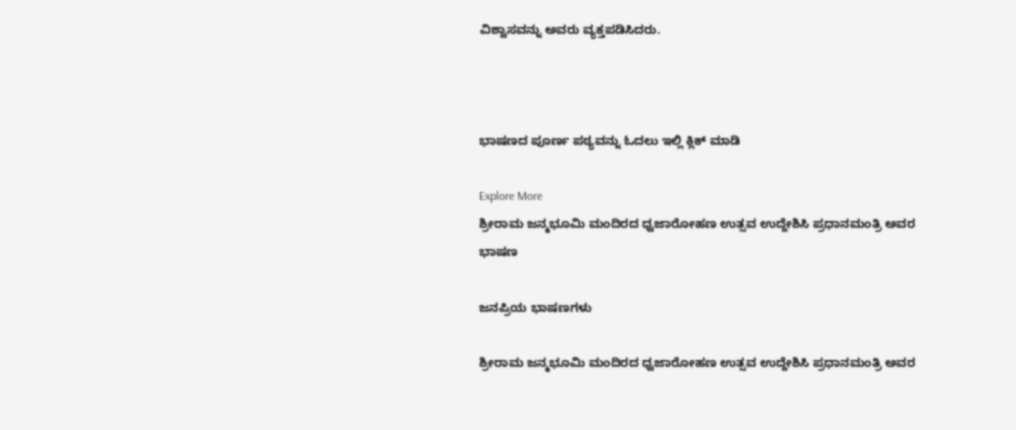ವಿಶ್ವಾಸವನ್ನು ಅವರು ವ್ಯಕ್ತಪಡಿಸಿದರು.



ಭಾಷಣದ ಪೂರ್ಣ ಪಠ್ಯವನ್ನು ಓದಲು ಇಲ್ಲಿ ಕ್ಲಿಕ್ ಮಾಡಿ

Explore More
ಶ್ರೀರಾಮ ಜನ್ಮಭೂಮಿ ಮಂದಿರದ ಧ್ವಜಾರೋಹಣ ಉತ್ಸವ ಉದ್ದೇಶಿಸಿ ಪ್ರಧಾನಮಂತ್ರಿ ಅವರ ಭಾಷಣ

ಜನಪ್ರಿಯ ಭಾಷಣಗಳು

ಶ್ರೀರಾಮ ಜನ್ಮಭೂಮಿ ಮಂದಿರದ ಧ್ವಜಾರೋಹಣ ಉತ್ಸವ ಉದ್ದೇಶಿಸಿ ಪ್ರಧಾನಮಂತ್ರಿ ಅವರ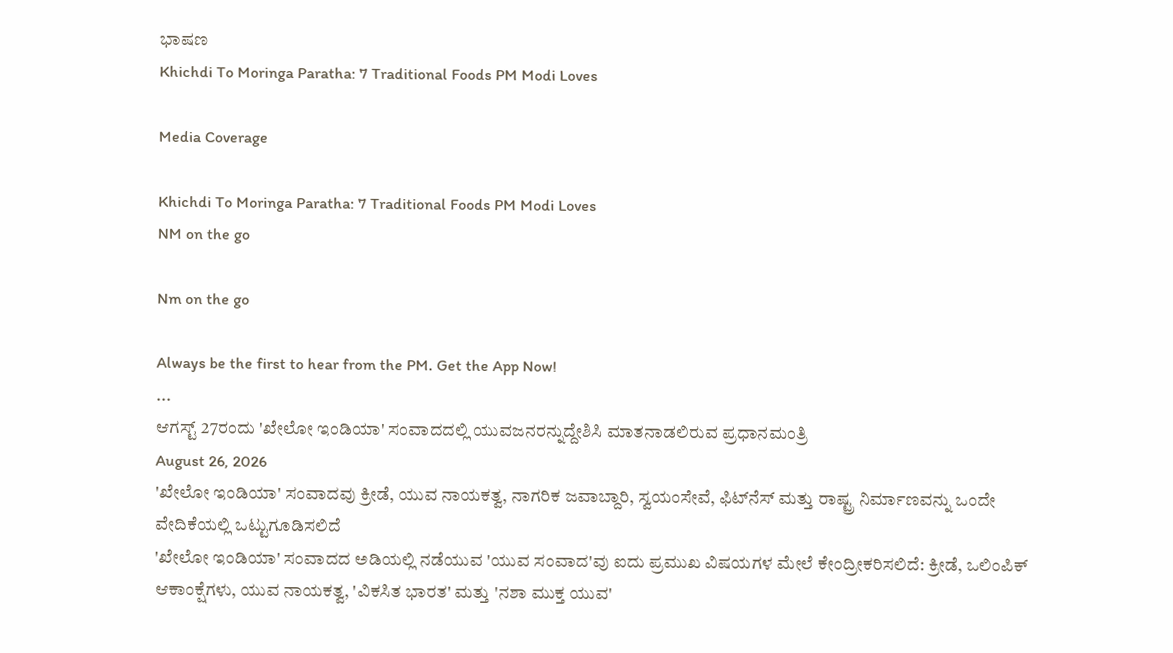ಭಾಷಣ
Khichdi To Moringa Paratha: 7 Traditional Foods PM Modi Loves

Media Coverage

Khichdi To Moringa Paratha: 7 Traditional Foods PM Modi Loves
NM on the go

Nm on the go

Always be the first to hear from the PM. Get the App Now!
...
ಆಗಸ್ಟ್ 27ರಂದು 'ಖೇಲೋ ಇಂಡಿಯಾ' ಸಂವಾದದಲ್ಲಿ ಯುವಜನರನ್ನುದ್ದೇಶಿಸಿ ಮಾತನಾಡಲಿರುವ ಪ್ರಧಾನಮಂತ್ರಿ
August 26, 2026
'ಖೇಲೋ ಇಂಡಿಯಾ' ಸಂವಾದವು ಕ್ರೀಡೆ, ಯುವ ನಾಯಕತ್ವ, ನಾಗರಿಕ ಜವಾಬ್ದಾರಿ, ಸ್ವಯಂಸೇವೆ, ಫಿಟ್‌ನೆಸ್‌ ಮತ್ತು ರಾಷ್ಟ್ರ ನಿರ್ಮಾಣವನ್ನು ಒಂದೇ ವೇದಿಕೆಯಲ್ಲಿ ಒಟ್ಟುಗೂಡಿಸಲಿದೆ
'ಖೇಲೋ ಇಂಡಿಯಾ' ಸಂವಾದದ ಅಡಿಯಲ್ಲಿ ನಡೆಯುವ 'ಯುವ ಸಂವಾದ'ವು ಐದು ಪ್ರಮುಖ ವಿಷಯಗಳ ಮೇಲೆ ಕೇಂದ್ರೀಕರಿಸಲಿದೆ: ಕ್ರೀಡೆ, ಒಲಿಂಪಿಕ್ ಆಕಾಂಕ್ಷೆಗಳು, ಯುವ ನಾಯಕತ್ವ, 'ವಿಕಸಿತ ಭಾರತ' ಮತ್ತು 'ನಶಾ ಮುಕ್ತ ಯುವ'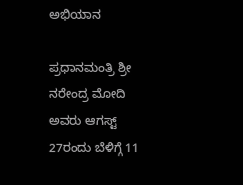ಅಭಿಯಾನ

ಪ್ರಧಾನಮಂತ್ರಿ ಶ್ರೀ ನರೇಂದ್ರ ಮೋದಿ ಅವರು ಆಗಸ್ಟ್ 27ರಂದು ಬೆಳಿಗ್ಗೆ 11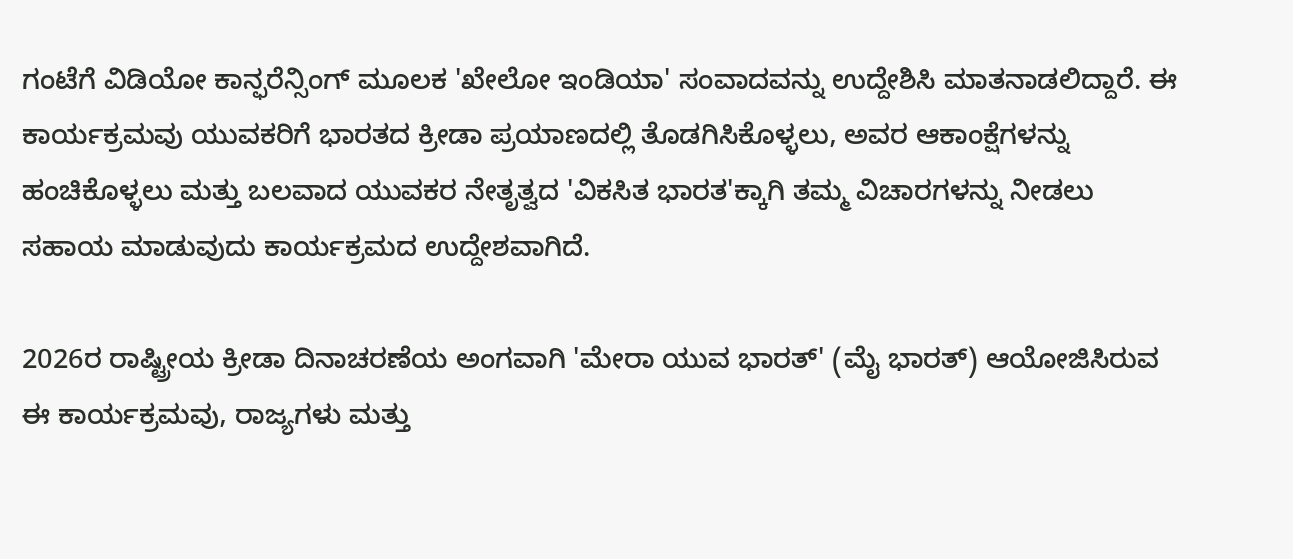ಗಂಟೆಗೆ ವಿಡಿಯೋ ಕಾನ್ಫರೆನ್ಸಿಂಗ್ ಮೂಲಕ 'ಖೇಲೋ ಇಂಡಿಯಾ' ಸಂವಾದವನ್ನು ಉದ್ದೇಶಿಸಿ ಮಾತನಾಡಲಿದ್ದಾರೆ. ಈ ಕಾರ್ಯಕ್ರಮವು ಯುವಕರಿಗೆ ಭಾರತದ ಕ್ರೀಡಾ ಪ್ರಯಾಣದಲ್ಲಿ ತೊಡಗಿಸಿಕೊಳ್ಳಲು, ಅವರ ಆಕಾಂಕ್ಷೆಗಳನ್ನು ಹಂಚಿಕೊಳ್ಳಲು ಮತ್ತು ಬಲವಾದ ಯುವಕರ ನೇತೃತ್ವದ 'ವಿಕಸಿತ ಭಾರತ'ಕ್ಕಾಗಿ ತಮ್ಮ ವಿಚಾರಗಳನ್ನು ನೀಡಲು ಸಹಾಯ ಮಾಡುವುದು ಕಾರ್ಯಕ್ರಮದ ಉದ್ದೇಶವಾಗಿದೆ.

2026ರ ರಾಷ್ಟ್ರೀಯ ಕ್ರೀಡಾ ದಿನಾಚರಣೆಯ ಅಂಗವಾಗಿ 'ಮೇರಾ ಯುವ ಭಾರತ್' (ಮೈ ಭಾರತ್‌) ಆಯೋಜಿಸಿರುವ ಈ ಕಾರ್ಯಕ್ರಮವು, ರಾಜ್ಯಗಳು ಮತ್ತು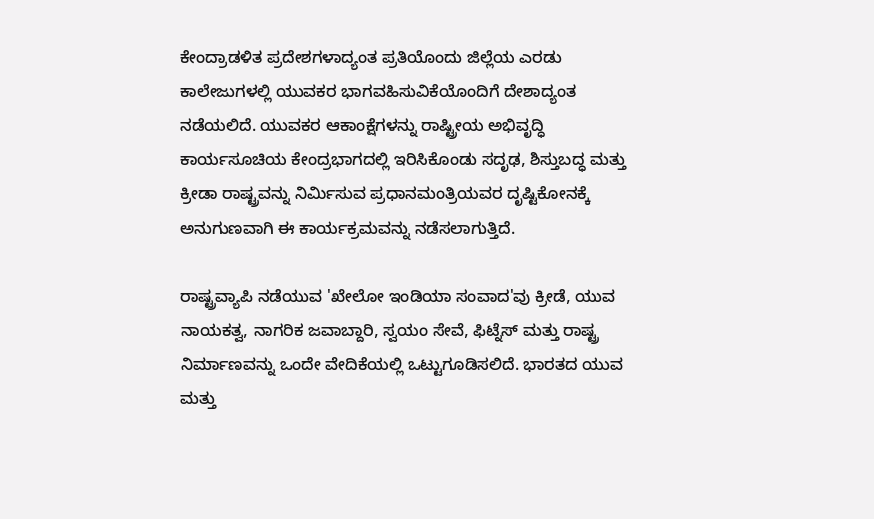ಕೇಂದ್ರಾಡಳಿತ ಪ್ರದೇಶಗಳಾದ್ಯಂತ ಪ್ರತಿಯೊಂದು ಜಿಲ್ಲೆಯ ಎರಡು ಕಾಲೇಜುಗಳಲ್ಲಿ ಯುವಕರ ಭಾಗವಹಿಸುವಿಕೆಯೊಂದಿಗೆ ದೇಶಾದ್ಯಂತ ನಡೆಯಲಿದೆ. ಯುವಕರ ಆಕಾಂಕ್ಷೆಗಳನ್ನು ರಾಷ್ಟ್ರೀಯ ಅಭಿವೃದ್ಧಿ ಕಾರ್ಯಸೂಚಿಯ ಕೇಂದ್ರಭಾಗದಲ್ಲಿ ಇರಿಸಿಕೊಂಡು ಸದೃಢ, ಶಿಸ್ತುಬದ್ಧ ಮತ್ತು ಕ್ರೀಡಾ ರಾಷ್ಟ್ರವನ್ನು ನಿರ್ಮಿಸುವ ಪ್ರಧಾನಮಂತ್ರಿಯವರ ದೃಷ್ಟಿಕೋನಕ್ಕೆ ಅನುಗುಣವಾಗಿ ಈ ಕಾರ್ಯಕ್ರಮವನ್ನು ನಡೆಸಲಾಗುತ್ತಿದೆ.

ರಾಷ್ಟ್ರವ್ಯಾಪಿ ನಡೆಯುವ 'ಖೇಲೋ ಇಂಡಿಯಾ ಸಂವಾದ'ವು ಕ್ರೀಡೆ, ಯುವ ನಾಯಕತ್ವ, ನಾಗರಿಕ ಜವಾಬ್ದಾರಿ, ಸ್ವಯಂ ಸೇವೆ, ಫಿಟ್ನೆಸ್ ಮತ್ತು ರಾಷ್ಟ್ರ ನಿರ್ಮಾಣವನ್ನು ಒಂದೇ ವೇದಿಕೆಯಲ್ಲಿ ಒಟ್ಟುಗೂಡಿಸಲಿದೆ. ಭಾರತದ ಯುವ ಮತ್ತು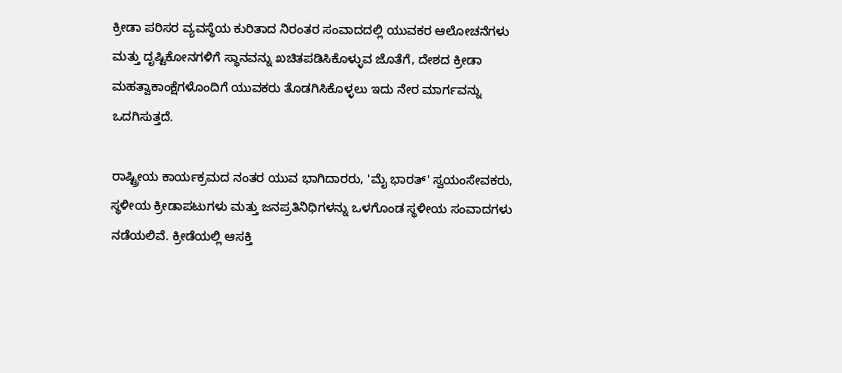ಕ್ರೀಡಾ ಪರಿಸರ ವ್ಯವಸ್ಥೆಯ ಕುರಿತಾದ ನಿರಂತರ ಸಂವಾದದಲ್ಲಿ ಯುವಕರ ಆಲೋಚನೆಗಳು ಮತ್ತು ದೃಷ್ಟಿಕೋನಗಳಿಗೆ ಸ್ಥಾನವನ್ನು ಖಚಿತಪಡಿಸಿಕೊಳ್ಳುವ ಜೊತೆಗೆ, ದೇಶದ ಕ್ರೀಡಾ ಮಹತ್ವಾಕಾಂಕ್ಷೆಗಳೊಂದಿಗೆ ಯುವಕರು ತೊಡಗಿಸಿಕೊಳ್ಳಲು ಇದು ನೇರ ಮಾರ್ಗವನ್ನು ಒದಗಿಸುತ್ತದೆ.

ರಾಷ್ಟ್ರೀಯ ಕಾರ್ಯಕ್ರಮದ ನಂತರ ಯುವ ಭಾಗಿದಾರರು, 'ಮೈ ಭಾರತ್' ಸ್ವಯಂಸೇವಕರು, ಸ್ಥಳೀಯ ಕ್ರೀಡಾಪಟುಗಳು ಮತ್ತು ಜನಪ್ರತಿನಿಧಿಗಳನ್ನು ಒಳಗೊಂಡ ಸ್ಥಳೀಯ ಸಂವಾದಗಳು ನಡೆಯಲಿವೆ. ಕ್ರೀಡೆಯಲ್ಲಿ ಆಸಕ್ತಿ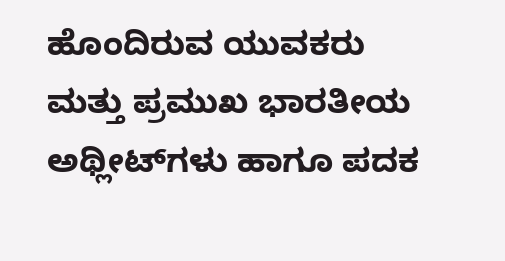ಹೊಂದಿರುವ ಯುವಕರು ಮತ್ತು ಪ್ರಮುಖ ಭಾರತೀಯ ಅಥ್ಲೀಟ್‌ಗಳು ಹಾಗೂ ಪದಕ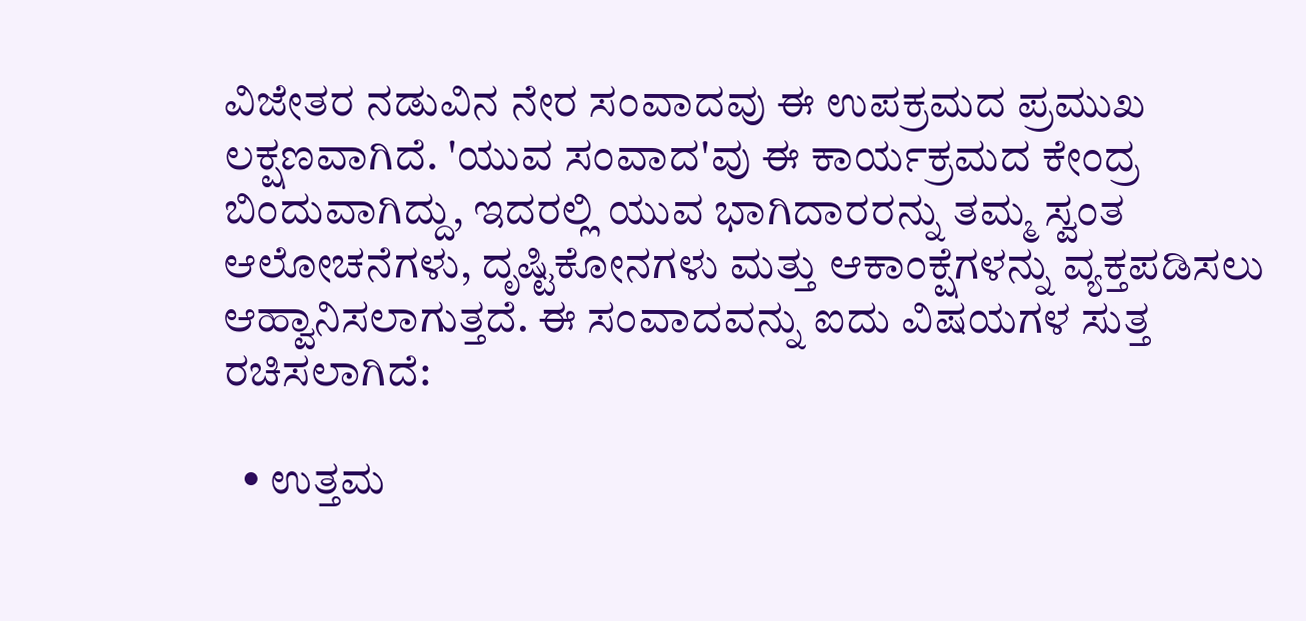ವಿಜೇತರ ನಡುವಿನ ನೇರ ಸಂವಾದವು ಈ ಉಪಕ್ರಮದ ಪ್ರಮುಖ ಲಕ್ಷಣವಾಗಿದೆ. 'ಯುವ ಸಂವಾದ'ವು ಈ ಕಾರ್ಯಕ್ರಮದ ಕೇಂದ್ರ ಬಿಂದುವಾಗಿದ್ದು, ಇದರಲ್ಲಿ ಯುವ ಭಾಗಿದಾರರನ್ನು ತಮ್ಮ ಸ್ವಂತ ಆಲೋಚನೆಗಳು, ದೃಷ್ಟಿಕೋನಗಳು ಮತ್ತು ಆಕಾಂಕ್ಷೆಗಳನ್ನು ವ್ಯಕ್ತಪಡಿಸಲು ಆಹ್ವಾನಿಸಲಾಗುತ್ತದೆ. ಈ ಸಂವಾದವನ್ನು ಐದು ವಿಷಯಗಳ ಸುತ್ತ ರಚಿಸಲಾಗಿದೆ:

  • ಉತ್ತಮ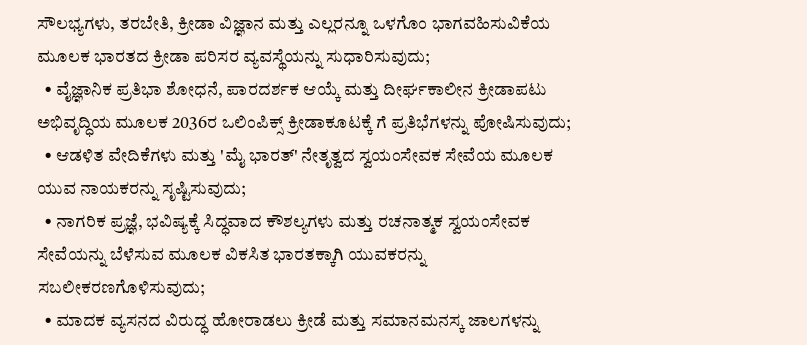ಸೌಲಭ್ಯಗಳು, ತರಬೇತಿ, ಕ್ರೀಡಾ ವಿಜ್ಞಾನ ಮತ್ತು ಎಲ್ಲರನ್ನೂ ಒಳಗೊಂ ಭಾಗವಹಿಸುವಿಕೆಯ ಮೂಲಕ ಭಾರತದ ಕ್ರೀಡಾ ಪರಿಸರ ವ್ಯವಸ್ಥೆಯನ್ನು ಸುಧಾರಿಸುವುದು;
  • ವೈಜ್ಞಾನಿಕ ಪ್ರತಿಭಾ ಶೋಧನೆ, ಪಾರದರ್ಶಕ ಆಯ್ಕೆ ಮತ್ತು ದೀರ್ಘಕಾಲೀನ ಕ್ರೀಡಾಪಟು ಅಭಿವೃದ್ಧಿಯ ಮೂಲಕ 2036ರ ಒಲಿಂಪಿಕ್ಸ್‌ ಕ್ರೀಡಾಕೂಟಕ್ಕೆ ಗೆ ಪ್ರತಿಭೆಗಳನ್ನು ಪೋಷಿಸುವುದು;
  • ಆಡಳಿತ ವೇದಿಕೆಗಳು ಮತ್ತು 'ಮೈ ಭಾರತ್' ನೇತೃತ್ವದ ಸ್ವಯಂಸೇವಕ ಸೇವೆಯ ಮೂಲಕ ಯುವ ನಾಯಕರನ್ನು ಸೃಷ್ಟಿಸುವುದು;
  • ನಾಗರಿಕ ಪ್ರಜ್ಞೆ, ಭವಿಷ್ಯಕ್ಕೆ ಸಿದ್ಧವಾದ ಕೌಶಲ್ಯಗಳು ಮತ್ತು ರಚನಾತ್ಮಕ ಸ್ವಯಂಸೇವಕ ಸೇವೆಯನ್ನು ಬೆಳೆಸುವ ಮೂಲಕ ವಿಕಸಿತ ಭಾರತಕ್ಕಾಗಿ ಯುವಕರನ್ನು ಸಬಲೀಕರಣಗೊಳಿಸುವುದು;
  • ಮಾದಕ ವ್ಯಸನದ ವಿರುದ್ಧ ಹೋರಾಡಲು ಕ್ರೀಡೆ ಮತ್ತು ಸಮಾನಮನಸ್ಕ ಜಾಲಗಳನ್ನು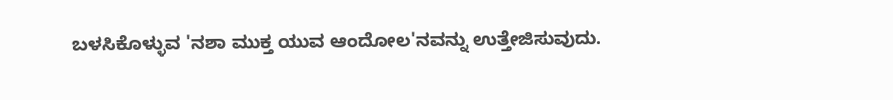ಬಳಸಿಕೊಳ್ಳುವ 'ನಶಾ ಮುಕ್ತ ಯುವ ಆಂದೋಲ'ನವನ್ನು ಉತ್ತೇಜಿಸುವುದು.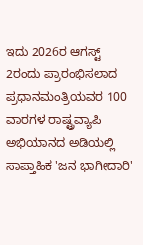ಇದು 2026ರ ಆಗಸ್ಟ್ 2ರಂದು ಪ್ರಾರಂಭಿಸಲಾದ ಪ್ರಧಾನಮಂತ್ರಿಯವರ 100 ವಾರಗಳ ರಾಷ್ಟ್ರವ್ಯಾಪಿ ಅಭಿಯಾನದ ಅಡಿಯಲ್ಲಿ ಸಾಪ್ತಾಹಿಕ 'ಜನ ಭಾಗೀದಾರಿ'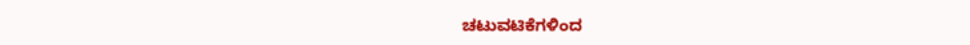ಚಟುವಟಿಕೆಗಳಿಂದ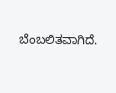ಬೆಂಬಲಿತವಾಗಿದೆ.